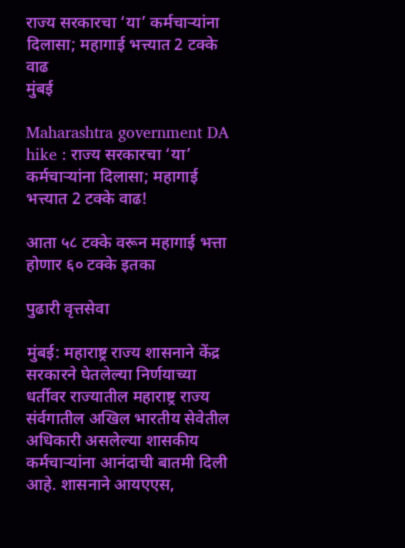राज्य सरकारचा ‘या’ कर्मचाऱ्यांना दिलासा; महागाई भत्त्यात 2 टक्के वाढ
मुंबई

Maharashtra government DA hike : राज्य सरकारचा ‘या’ कर्मचाऱ्यांना दिलासा; महागाई भत्त्यात 2 टक्के वाढ!

आता ५८ टक्के वरून महागाई भत्ता होणार ६० टक्के इतका

पुढारी वृत्तसेवा

मुंबई: महाराष्ट्र राज्य शासनाने केंद्र सरकारने घेतलेल्या निर्णयाच्या धर्तीवर राज्यातील महाराष्ट्र राज्य संर्वगातील अखिल भारतीय सेवेतील अधिकारी असलेल्या शासकीय कर्मचाऱ्यांना आनंदाची बातमी दिली आहे. शासनाने आयएएस,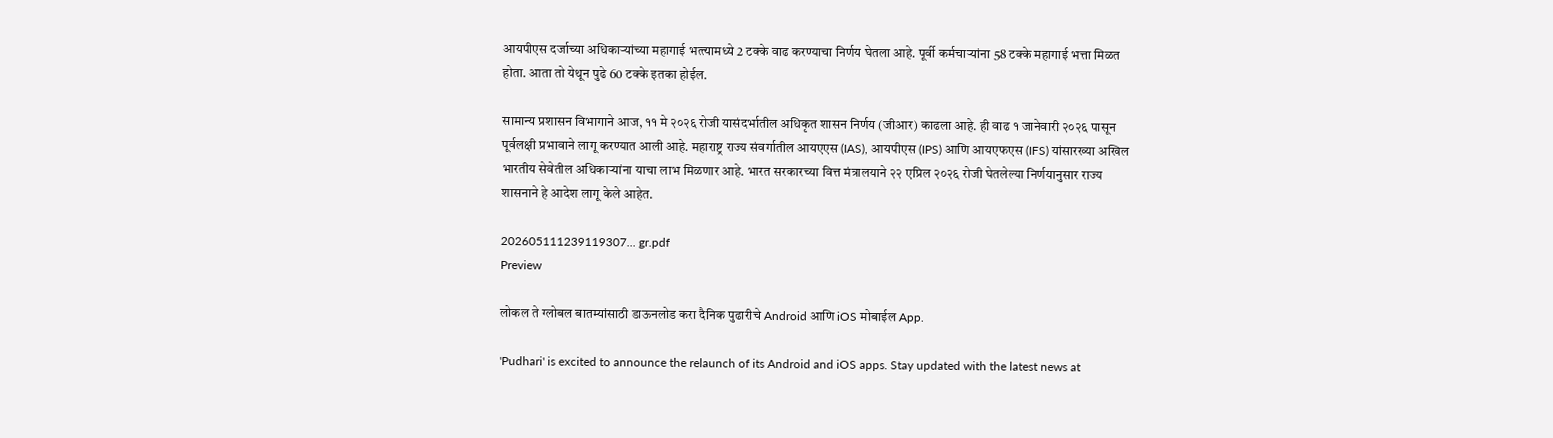आयपीएस दर्जाच्या अधिकाऱ्यांच्या महागाई भत्‍त्‍यामध्ये 2 टक्के वाढ करण्याचा निर्णय घेतला आहे. पूर्वी कर्मचाऱ्यांना 58 टक्के महागाई भत्ता मिळत होता. आता तो येथून पुढे 60 टक्के इतका होईल.

सामान्य प्रशासन विभागाने आज, ११ मे २०२६ रोजी यासंदर्भातील अधिकृत शासन निर्णय (जीआर) काढला आहे. ही वाढ १ जानेवारी २०२६ पासून पूर्वलक्षी प्रभावाने लागू करण्यात आली आहे. महाराष्ट्र राज्य संवर्गातील आयएएस (IAS), आयपीएस (IPS) आणि आयएफएस (IFS) यांसारख्या अखिल भारतीय सेवेतील अधिकाऱ्यांना याचा लाभ मिळणार आहे. भारत सरकारच्या वित्त मंत्रालयाने २२ एप्रिल २०२६ रोजी घेतलेल्या निर्णयानुसार राज्य शासनाने हे आदेश लागू केले आहेत.

202605111239119307... gr.pdf
Preview

लोकल ते ग्लोबल बातम्यांसाठी डाऊनलोड करा दैनिक पुढारीचे Android आणि iOS मोबाईल App.

'Pudhari' is excited to announce the relaunch of its Android and iOS apps. Stay updated with the latest news at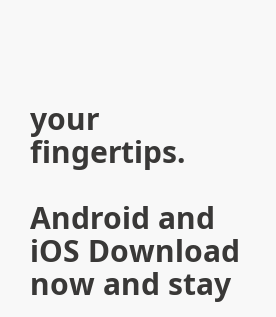your fingertips.

Android and iOS Download now and stay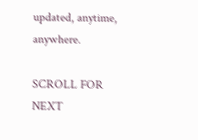updated, anytime, anywhere.

SCROLL FOR NEXT